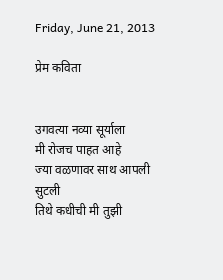Friday, June 21, 2013

प्रेम कविता


उगवत्या नव्या सूर्याला
मी रोजच पाहत आहे
ज्या वळणावर साथ आपली सुटली
तिथे कधीची मी तुझी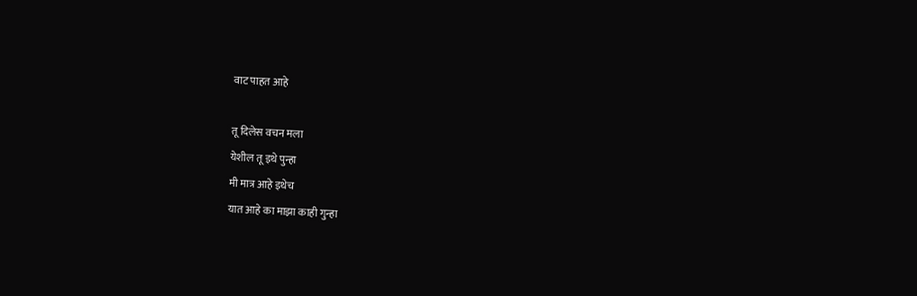वाट पाहत आहे

तू दिलेस वचन मला
येशील तू इथे पुन्हा
मी मात्र आहे इथेच
यात आहे का माझा काही गुन्हा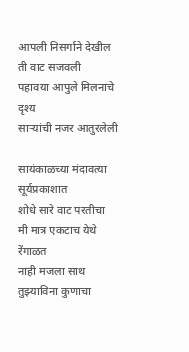आपली निसर्गाने देखील
ती वाट सजवली
पहावया आपुले मिलनाचे दृश्य
साऱ्यांची नजर आतुरलेली

सायंकाळच्या मंदावत्या सूर्यप्रकाशात
शोधे सारे वाट परतीचा
मी मात्र एकटाच येथे रेंगाळत
नाही मजला साथ तुझ्याविना कुणाचा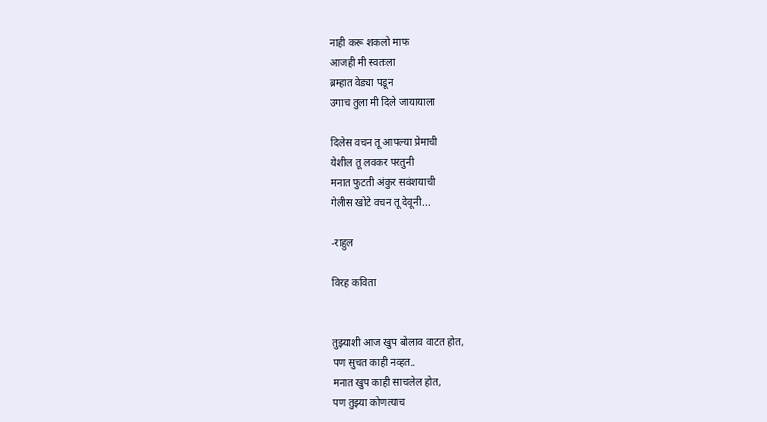नाही करू शकलो माफ
आजही मी स्वतःला
ब्रम्हात वेड्या पडून
उगाच तुला मी दिले जायायाला

दिलेस वचन तू आपल्या प्रेमाची
येशील तू लवकर परतुनी
मनात फुटती अंकुर सवंशयाची
गेलीस खोटे वचन तू देवूनी...

-राहुल

विरह कविता


तुझ्याशी आज खुप बोलाव वाटत होत,
पण सुचत काही नव्हत..
मनात खुप काही साचलेल होत,
पण तुझ्या कोणत्याच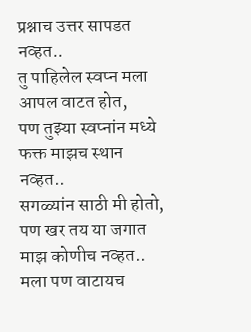प्रश्नाच उत्तर सापडत नव्हत..
तु पाहिलेल स्वप्न मला आपल वाटत होत,
पण तुझ्या स्वप्नांन मध्ये फक्त माझच स्थान नव्हत..
सगळ्यांन साठी मी होतो,
पण खर तय या जगात माझ कोणीच नव्हत..
मला पण वाटायच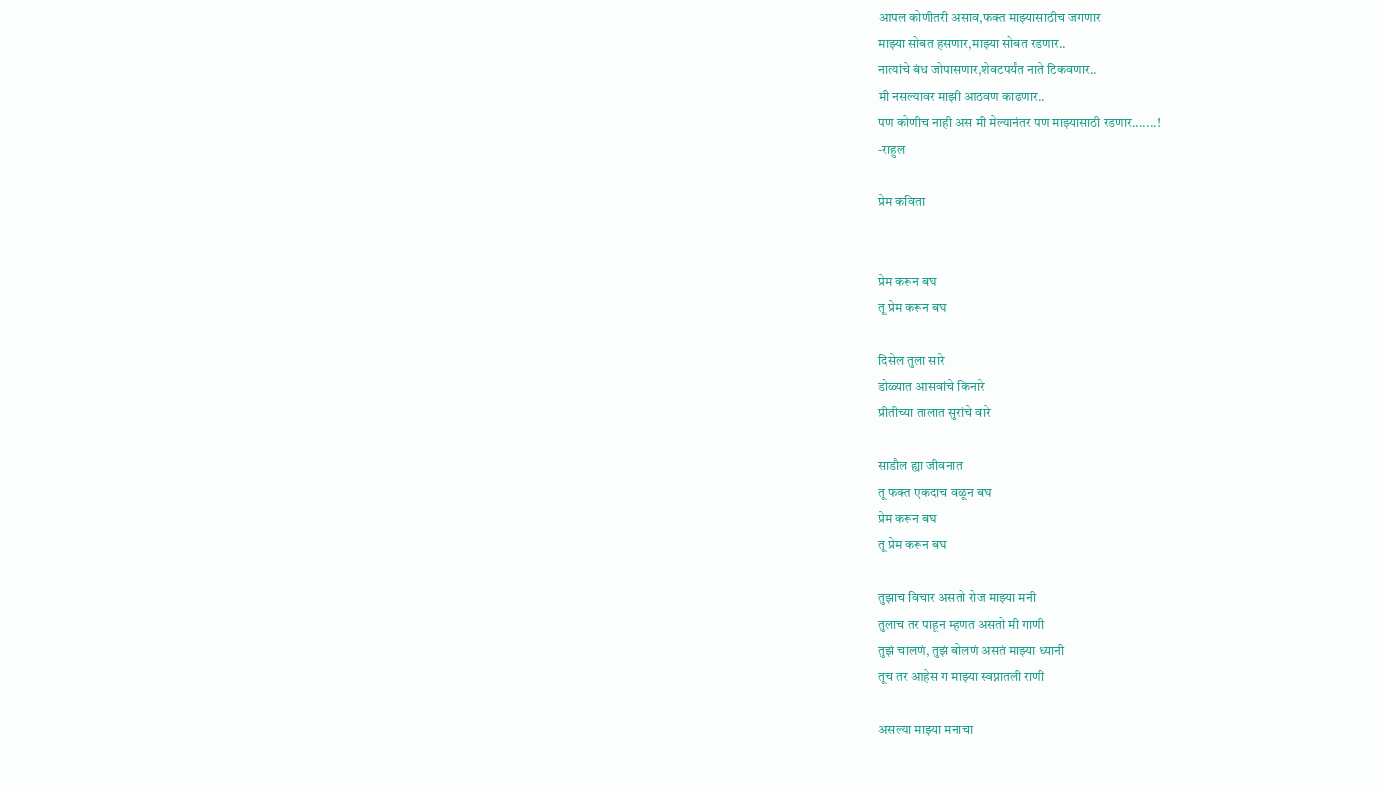आपल कोणीतरी असाव,फक्त माझ्यासाठीच जगणार
माझ्या सोबत हसणार,माझ्या सोबत रडणार..
नात्यांचे बंध जोपासणार,शेवटपर्यंत नाते टिकवणार..
मी नसल्यावर माझी आठवण काढणार..
पण कोणीच नाही अस मी मेल्यानंतर पण माझ्यासाठी रडणार.......!
-राहुल

प्रेम कविता


प्रेम करून बघ
तू प्रेम करून बघ

दिसेल तुला सारे
डोळ्यात आसवांचे किनारे
प्रीतीच्या तालात सुरांचे वारे

साडौल ह्या जीवनात
तू फक्त एकदाच वळून बघ
प्रेम करून बघ
तू प्रेम करून बघ

तुझाच विचार असतो रोज माझ्या मनी
तुलाच तर पाहून म्हणत असतो मी गाणी
तुझं चालणं, तुझं बोलणं असतं माझ्या ध्यानी
तूच तर आहेस ग माझ्या स्वप्नातली राणी

असल्या माझ्या मनाचा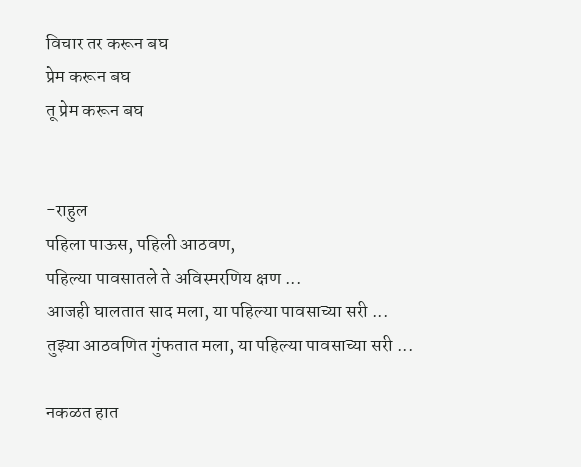विचार तर करून बघ
प्रेम करून बघ
तू प्रेम करून बघ


-राहुल
पहिला पाऊस, पहिली आठवण,
पहिल्या पावसातले ते अविस्मरणिय क्षण ...
आजही घालतात साद मला, या पहिल्या पावसाच्या सरी ...
तुझ्या आठवणित गुंफतात मला, या पहिल्या पावसाच्या सरी ...

नकळत हात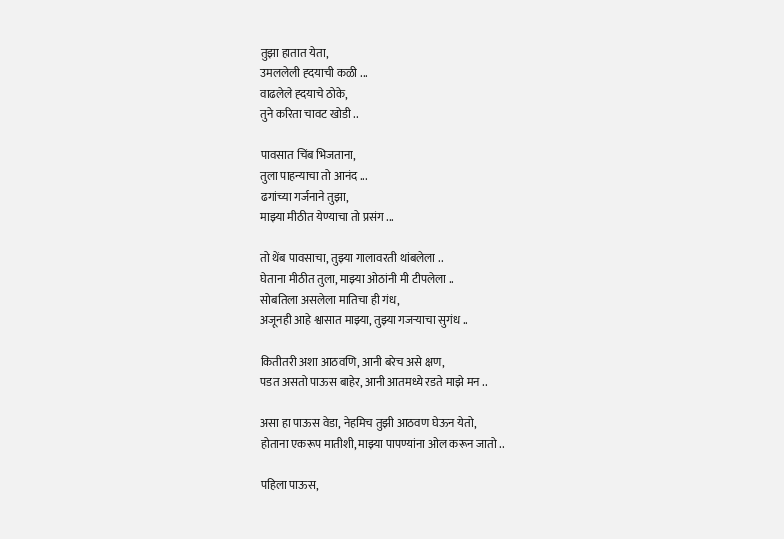तुझा हातात येता,
उमललेली ह्दयाची कळी ...
वाढलेले ह्दयाचे ठोके,
तुने करिता चावट खोडी ..

पावसात चिंब भिजताना,
तुला पाहन्याचा तो आनंद ...
ढगांच्या गर्जनाने तुझा,
माझ्या मीठीत येण्याचा तो प्रसंग ...

तो थेंब पावसाचा, तुझ्या गालावरती थांबलेला ..
घेताना मीठीत तुला, माझ्या ओठांनी मी टीपलेला ..
सोबतिला असलेला मातिचा ही गंध,
अजूनही आहे श्वासात माझ्या, तुझ्या गजर्‍याचा सुगंध ..

कितीतरी अशा आठवणि, आनी बरेच असे क्षण,
पडत असतो पाऊस बाहेर, आनी आतमध्ये रडते माझे मन ..

असा हा पाऊस वेडा, नेहमिच तुझी आठवण घेऊन येतो,
होताना एकरूप मातीशी, माझ्या पापण्यांना ओल करून जातो ..

पहिला पाऊस,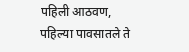पहिली आठवण,
पहिल्या पावसातले ते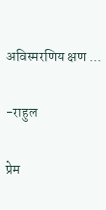अविस्मरणिय क्षण ...

-राहुल

प्रेम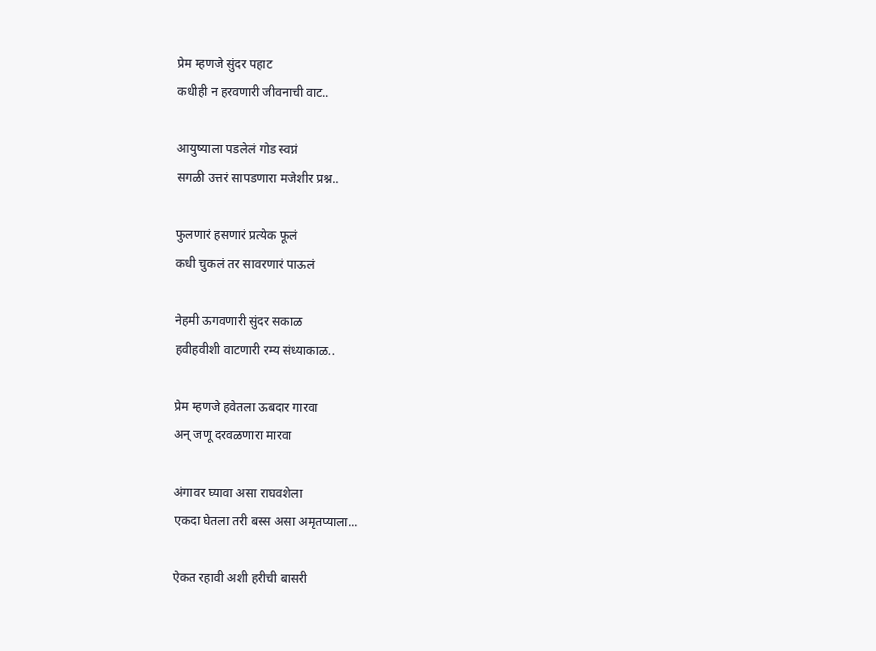प्रेम म्हणजे सुंदर पहाट
कधीही न हरवणारी जीवनाची वाट..

आयुष्याला पडलेलं गोड स्वप्नं
सगळी उत्तरं सापडणारा मजेशीर प्रश्न..

फुलणारं हसणारं प्रत्येक फूलं
कधी चुकलं तर सावरणारं पाऊलं

नेहमी ऊगवणारी सुंदर सकाळ
हवीहवीशी वाटणारी रम्य संध्याकाळ..

प्रेम म्हणजे हवेतला ऊबदार गारवा
अन् जणू दरवळणारा मारवा

अंगावर घ्यावा असा राघवशेला
एकदा घेतला तरी बस्स असा अमृतप्याला...

ऐकत रहावी अशी हरीची बासरी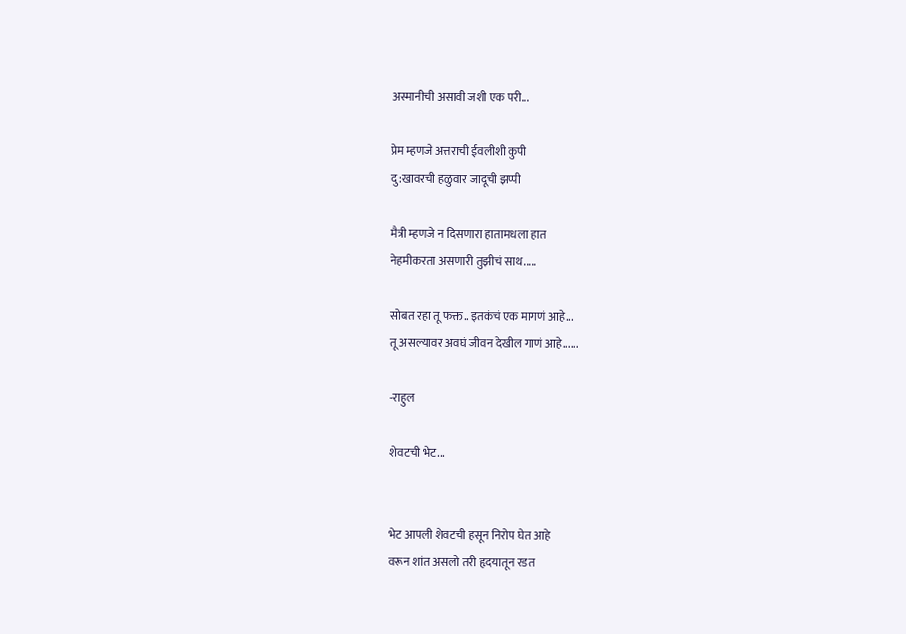अस्मानीची असावी जशी एक परी...

प्रेम म्हणजे अत्तराची ईवलीशी कुपी
दु:खावरची हळुवार जादूची झप्पी

मैत्री म्हणजे न दिसणारा हातामधला हात
नेहमीकरता असणारी तुझीचं साथ.....

सोबत रहा तू फक्त.. इतकंचं एक मागणं आहे...
तू असल्यावर अवघं जीवन देखील गाणं आहे......

-राहुल

शेवटची भेट...


भेट आपली शेवटची हसून निरोप घेत आहे
वरून शांत असलो तरी हृदयातून रडत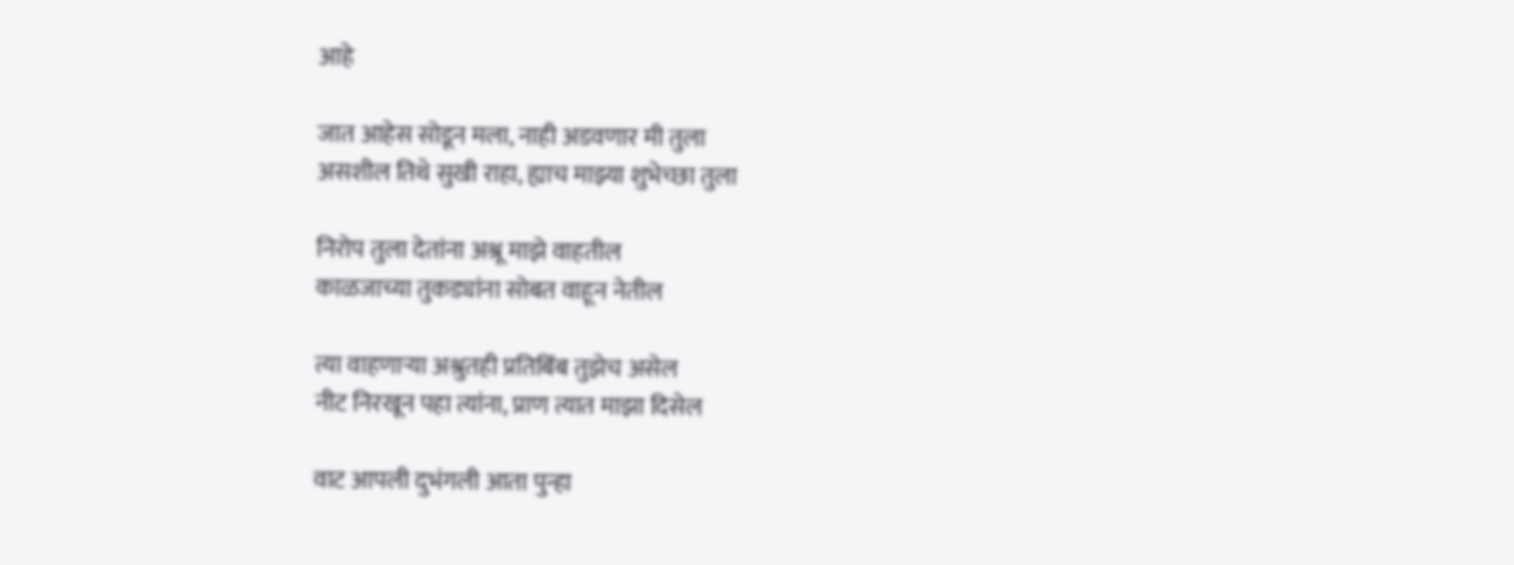आहे

जात आहेस सोडून मला, नाही अडवणार मी तुला
असशील तिथे सुखी राहा, ह्याच माझ्या शुभेच्छा तुला

निरोप तुला देतांना अश्रू माझे वाहतील
काळजाच्या तुकड्यांना सोबत वाहून नेतील

त्या वाहणाऱ्या अश्रुतही प्रतिबिंब तुझेच असेल
नीट निरखून पहा त्यांना, प्राण त्यात माझा दिसेल

वाट आपली दुभंगली आता पुन्हा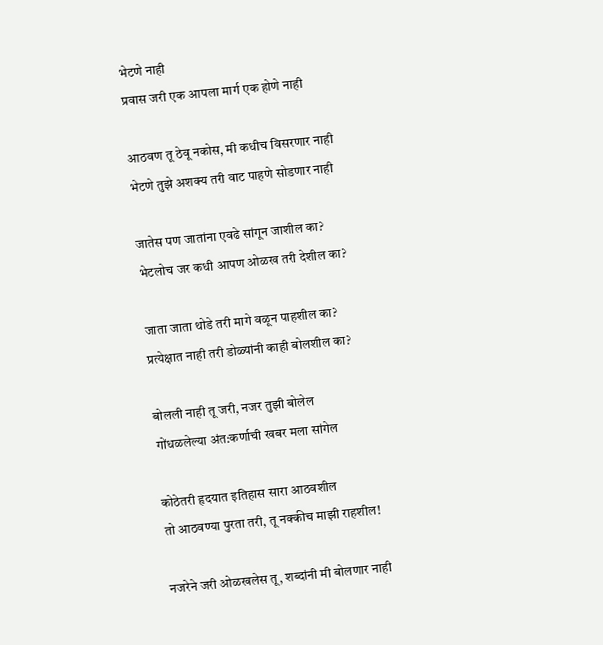भेटणे नाही
प्रवास जरी एक आपला मार्ग एक होणे नाही

आठवण तू ठेवू नकोस, मी कधीच विसरणार नाही
भेटणे तुझे अशक्य तरी वाट पाहणे सोडणार नाही

जातेस पण जातांना एवढे सांगून जाशील का?
भेटलोच जर कधी आपण ओळख तरी देशील का?

जाता जाता थोडे तरी मागे वळून पाहशील का?
प्रत्येक्षात नाही तरी डोळ्यांनी काही बोलशील का?

बोलली नाही तू जरी, नजर तुझी बोलेल
गोंधळलेल्या अंत:कर्णाची खबर मला सांगेल

कोठेतरी हृदयात इतिहास सारा आठवशील
तो आठवण्या पुरता तरी, तू नक्कीच माझी राहशील!

नजरेने जरी ओळखलेस तू, शब्दांनी मी बोलणार नाही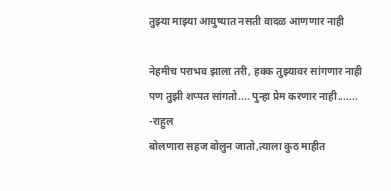तुझ्या माझ्या आयुष्यात नसती वादळ आणणार नाही

नेहमीच पराभव झाला तरी, हक्क तुझ्यावर सांगणार नाही
पण तुझी शप्पत सांगतो.... पुन्हा प्रेम करणार नाही.......
-राहुल
बोलणारा सहज बोलुन जातो,त्याला कुठ माहीत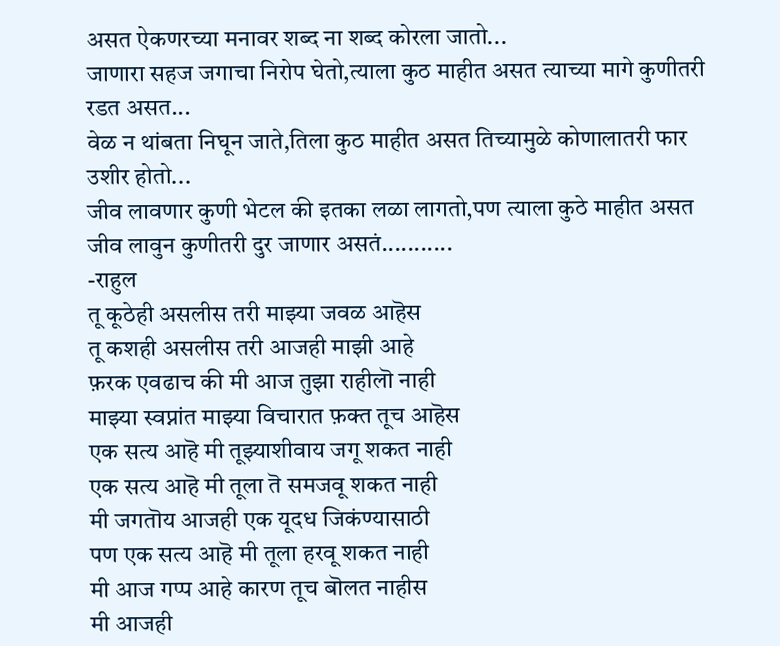असत ऐकणरच्या मनावर शब्द ना शब्द कोरला जातो...
जाणारा सहज जगाचा निरोप घेतो,त्याला कुठ माहीत असत त्याच्या मागे कुणीतरी रडत असत...
वेळ न थांबता निघून जाते,तिला कुठ माहीत असत तिच्यामुळे कोणालातरी फार उशीर होतो...
जीव लावणार कुणी भेटल की इतका लळा लागतो,पण त्याला कुठे माहीत असत जीव लावुन कुणीतरी दुर जाणार असतं...........
-राहुल
तू कूठेही असलीस तरी माझ्या जवळ आहॆस
तू कशही असलीस तरी आजही माझी आहे
फ़रक एवढाच की मी आज तुझा राहीलॊ नाही
माझ्या स्वप्नांत माझ्या विचारात फ़क्त तूच आहॆस
एक सत्य आहॆ मी तूझ्याशीवाय जगू शकत नाही
एक सत्य आहॆ मी तूला तॆ समजवू शकत नाही
मी जगतॊय आजही एक यूदध जिकंण्यासाठी
पण एक सत्य आहॆ मी तूला हरवू शकत नाही
मी आज गप्प आहे कारण तूच बॊलत नाहीस
मी आजही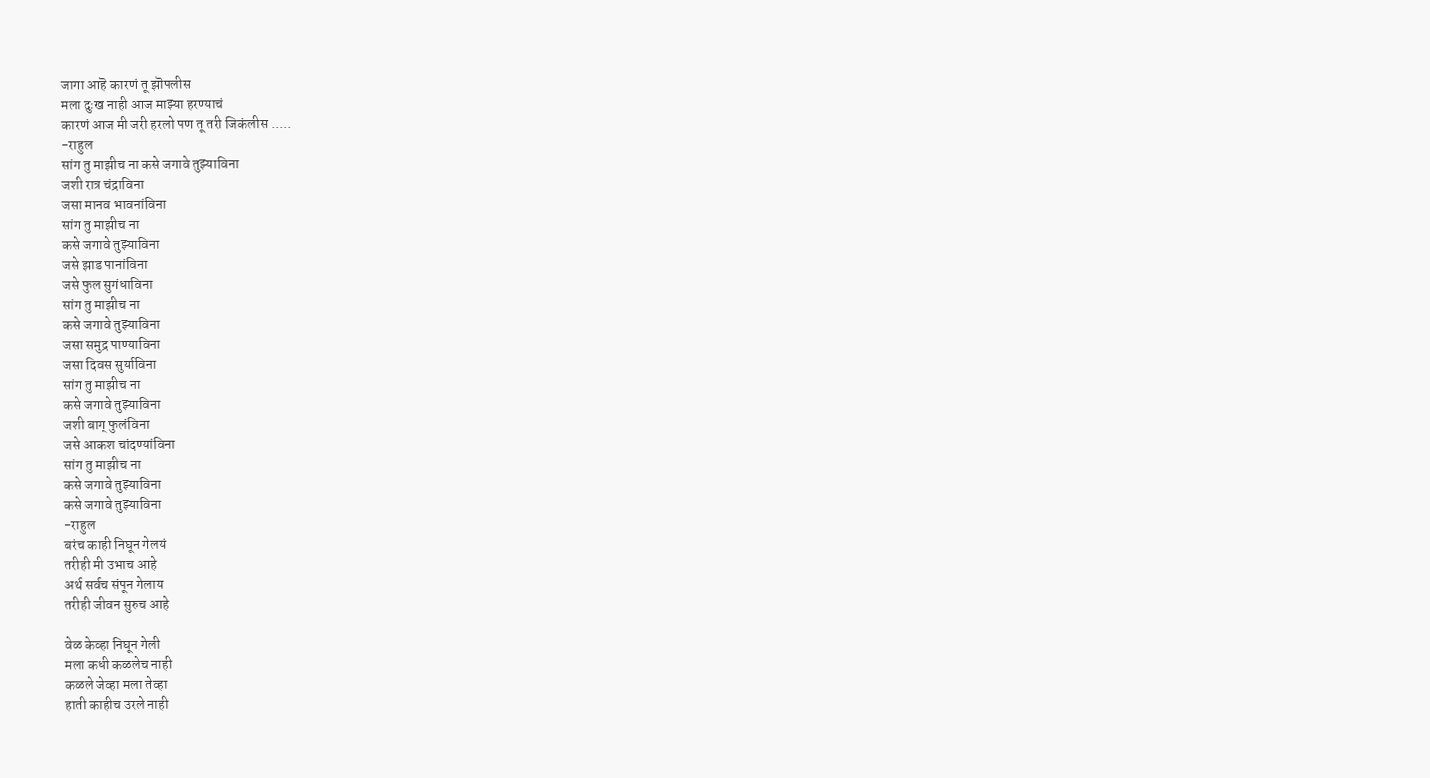जागा आहॆ कारणं तू झॊपलीस
मला दुःख नाही आज माझ्या हरण्याचं
कारणं आज मी जरी हरलो पण तू तरी जिकंलीस .....
-राहुल
सांग तु माझीच ना कसे जगावे तुझ्याविना
जशी रात्र चंद्राविना
जसा मानव भावनांविना
सांग तु माझीच ना
कसे जगावे तुझ्याविना
जसे झाड पानांविना
जसे फुल सुगंधाविना
सांग तु माझीच ना
कसे जगावे तुझ्याविना
जसा समुद्र पाण्याविना
जसा दिवस सुर्याविना
सांग तु माझीच ना
कसे जगावे तुझ्याविना
जशी बाग् फुलंविना
जसे आकश चांदण्यांविना
सांग तु माझीच ना
कसे जगावे तुझ्याविना
कसे जगावे तुझ्याविना
-राहुल
बरंच काही निघून गेलयं
तरीही मी उभाच आहे
अर्थ सर्वच संपून गेलाय
तरीही जीवन सुरुच आहे

वेळ केव्हा निघून गेली
मला कधी कळलेच नाही
कळले जेव्हा मला तेव्हा
हाती काहीच उरले नाही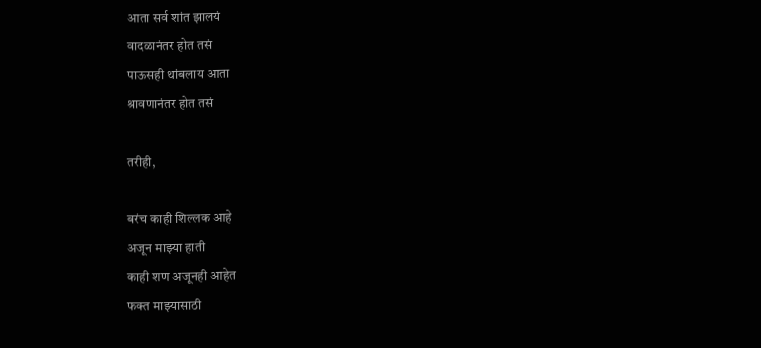आता सर्व शांत झालयं
वादळानंतर होत तसं
पाऊसही थांबलाय आता
श्रावणानंतर होत तसं

तरीही,

बरंच काही शिल्लक आहे
अजून माझ्या हाती
काही शण अजूनही आहेत
फक्त माझ्यासाठी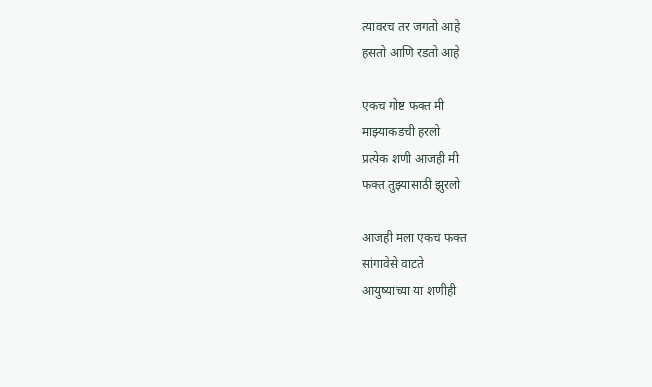त्यावरच तर जगतो आहे
हसतो आणि रडतो आहे

एकच गोष्ट फक्त मी
माझ्याकडची हरलो
प्रत्येक शणी आजही मी
फक्त तुझ्यासाठी झुरलो

आजही मला एकच फक्त
सांगावेसे वाटते
आयुष्याच्या या शणीही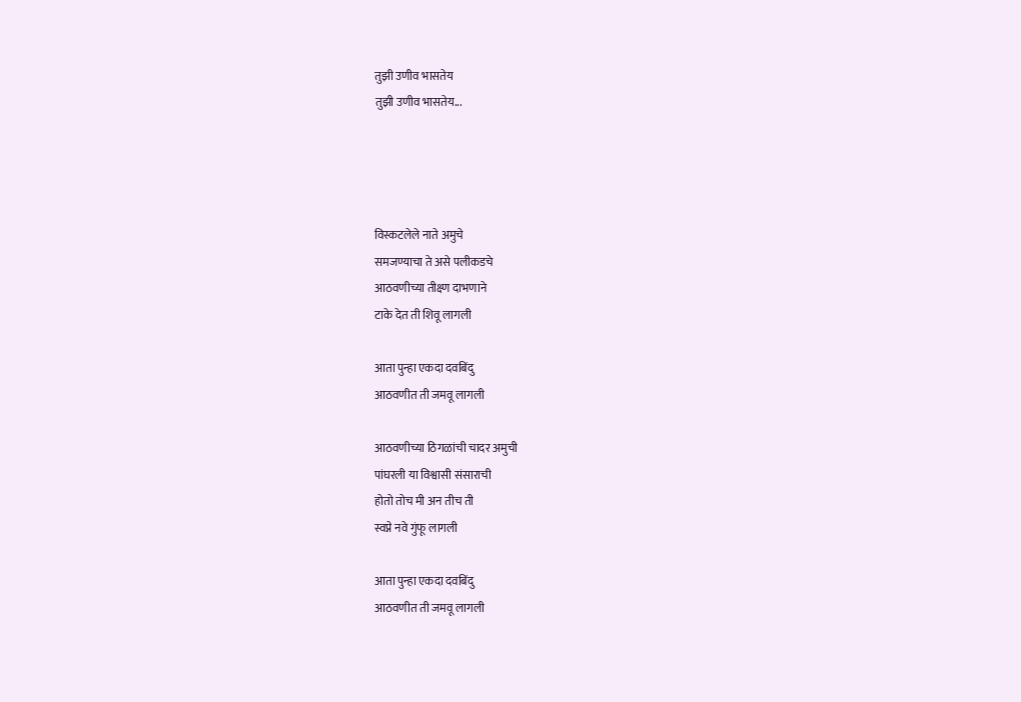तुझी उणीव भासतेय
तुझी उणीव भासतेय...




विस्कटलेले नाते अमुचे
समजण्याचा ते असे पलीकडचे
आठवणीच्या तीक्ष्ण दाभणाने
टाके देत ती शिवू लागली

आता पुन्हा एकदा दवबिंदु
आठवणीत ती जमवू लागली

आठवणीच्या ठिगळांची चादर अमुची
पांघरली या विश्वासी संसाराची
होतो तोच मी अन तीच ती
स्वप्ने नवे गुंफू लागली

आता पुन्हा एकदा दवबिंदु
आठवणीत ती जमवू लागली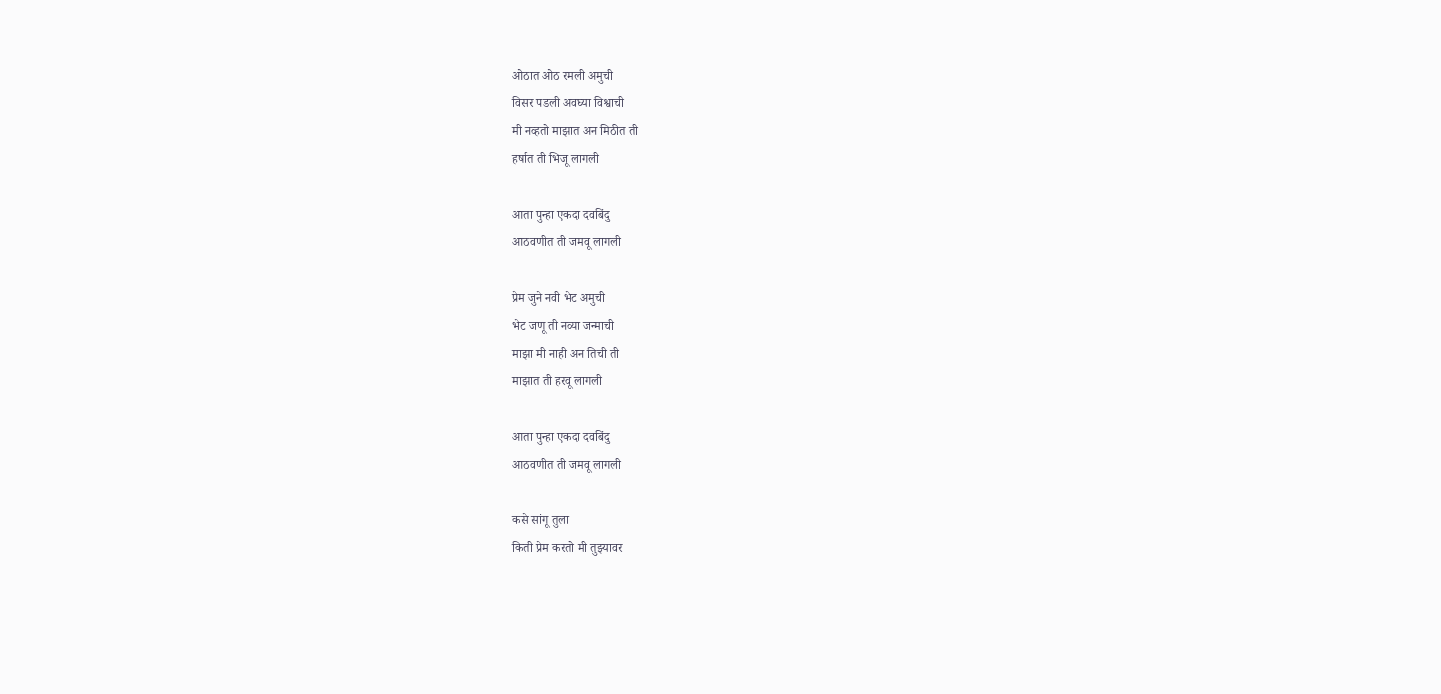ओठात ओठ रमली अमुची
विसर पडली अवघ्या विश्वाची
मी नव्हतो माझात अन मिठीत ती
हर्षात ती भिजू लागली

आता पुन्हा एकदा दवबिंदु
आठवणीत ती जमवू लागली

प्रेम जुने नवी भेट अमुची
भेट जणू ती नव्या जन्माची
माझा मी नाही अन तिची ती
माझात ती हरवू लागली

आता पुन्हा एकदा दवबिंदु
आठवणीत ती जमवू लागली

कसे सांगू तुला
किती प्रेम करतो मी तुझ्यावर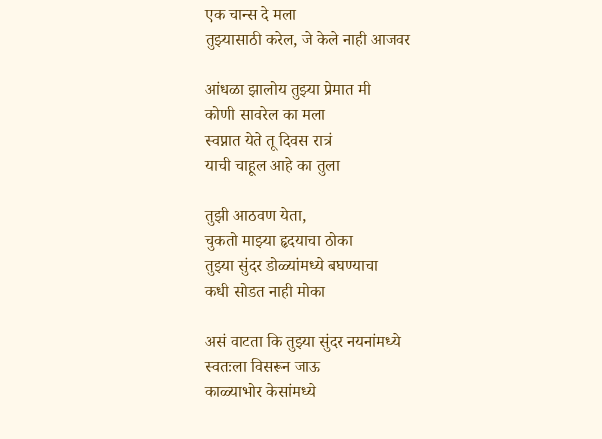एक चान्स दे मला
तुझ्यासाठी करेल, जे केले नाही आजवर

आंधळा झालोय तुझ्या प्रेमात मी
कोणी सावरेल का मला
स्वप्नात येते तू दिवस रात्रं
याची चाहूल आहे का तुला

तुझी आठवण येता,
चुकतो माझ्या हृदयाचा ठोका
तुझ्या सुंदर डोळ्यांमध्ये बघण्याचा
कधी सोडत नाही मोका

असं वाटता कि तुझ्या सुंदर नयनांमध्ये
स्वतःला विसरून जाऊ
काळ्याभोर केसांमध्ये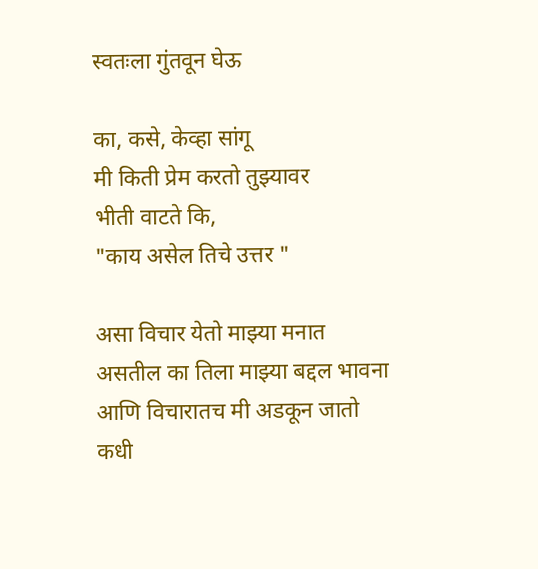स्वतःला गुंतवून घेऊ

का, कसे, केव्हा सांगू
मी किती प्रेम करतो तुझ्यावर
भीती वाटते कि,
"काय असेल तिचे उत्तर "

असा विचार येतो माझ्या मनात
असतील का तिला माझ्या बद्दल भावना
आणि विचारातच मी अडकून जातो
कधी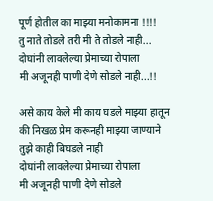पूर्ण होतील का माझ्या मनोकामना !!!!
तु नाते तोडले तरी मी ते तोडले नाही...
दोघांनी लावलेल्या प्रेमाच्या रोपाला
मी अजूनही पाणी देणे सोडले नाही...!!

असे काय केले मी काय घडले माझ्या हातून
की निखळ प्रेम करूनही माझ्या जाण्याने
तुझे काही बिघडले नाही
दोघांनी लावलेल्या प्रेमाच्या रोपाला
मी अजूनही पाणी देणे सोडले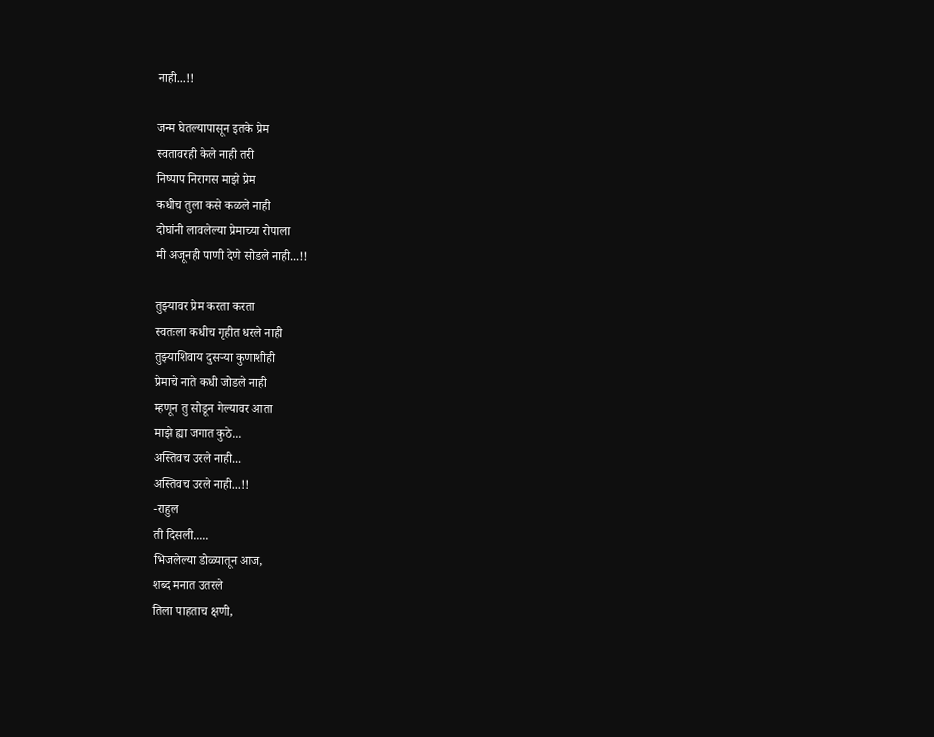नाही...!!

जन्म घेतल्यापासून इतके प्रेम
स्वतावरही केले नाही तरी
निष्पाप निरागस माझे प्रेम
कधीच तुला कसे कळले नाही
दोघांनी लावलेल्या प्रेमाच्या रोपाला
मी अजूनही पाणी देणे सोडले नाही...!!

तुझ्यावर प्रेम करता करता
स्वतःला कधीच गृहीत धरले नाही
तुझ्याशिवाय दुसऱ्या कुणाशीही
प्रेमाचे नाते कधी जोडले नाही
म्हणून तु सोडून गेल्यावर आता
माझे ह्या जगात कुठे...
अस्तिवच उरले नाही...
अस्तिवच उरले नाही...!!
-राहुल
ती दिसली.....
भिजलेल्या डोळ्यातून आज,
शब्द मनात उतरले
तिला पाहताच क्षणी,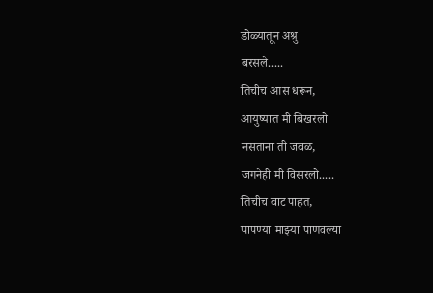डोळ्यातून अश्रु
बरसले.....
तिचीच आस धरून,
आयुष्यात मी बिखरलो
नसताना ती जवळ,
जगनेही मी विसरलो.....
तिचीच वाट पाहत,
पापण्या माझ्या पाणवल्या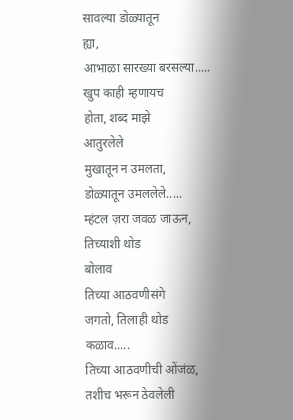सावल्या डोळ्यातून
ह्या,
आभाळा सारख्या बरसल्या.....
खुप काही म्हणायच
होता, शब्द माझे
आतुरलेले
मुखातून न उमलता,
डोळ्यातून उमललेले.....
म्हंटल ज़रा जवळ जाऊन,
तिच्याशी थोड
बोलाव
तिच्या आठवणीसंगे
जगतो, तिलाही थोड
कळाव.....
तिच्या आठवणीची ओंजंळ,
तशीच भरून ठेवलेली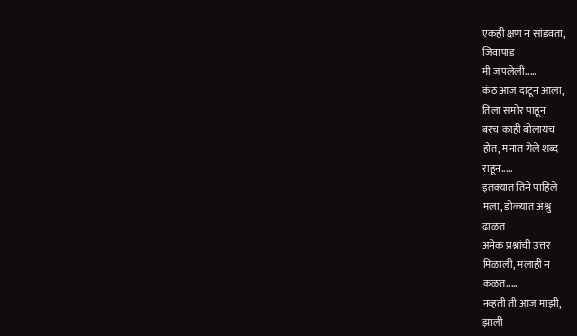एकही क्षण न सांडवता,
जिवापाड
मी जपलेली.....
कंठ आज दाटून आला,
तिला समोर पाहून
बरच काही बोलायच
होत, मनात गेले शब्द
राहून.....
इतक्यात तिने पाहिले
मला, डोळ्यात अश्रु
ढाळत
अनेक प्रश्नांची उत्तर
मिळाली, मलाही न
कळत.....
नव्हती ती आज माझी,
झाली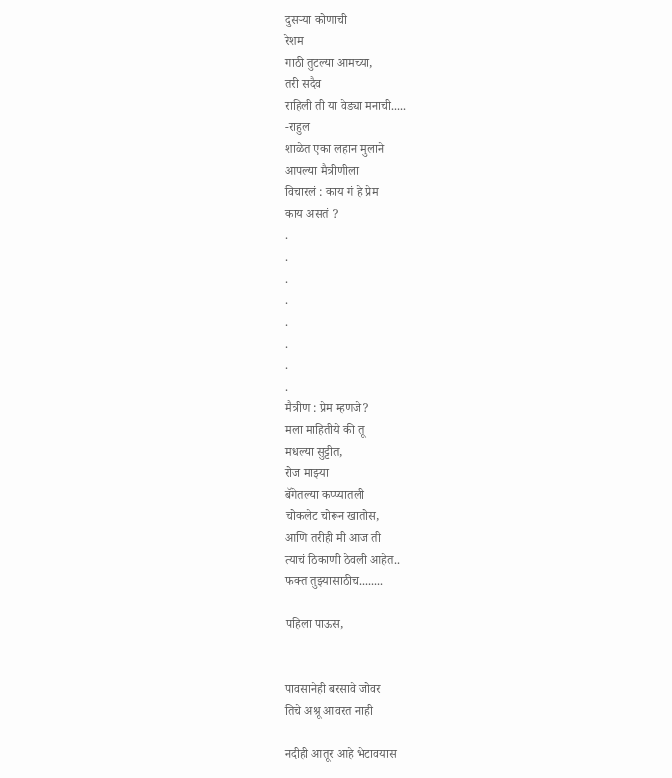दुसऱ्या कोणाची
रेशम
गाठी तुटल्या आमच्या,
तरी सदैव
राहिली ती या वेड्या मनाची.....
-राहुल
शाळेत एका लहान मुलाने
आपल्या मैत्रीणीला
विचारलं : काय गं हे प्रेम
काय असतं ?
.
.
.
.
.
.
.
.
मैत्रीण : प्रेम म्हणजे?
मला माहितीये की तू
मधल्या सुट्टीत,
रोज माझ्या
बॅगेतल्या कप्प्यातली
चोकलेट चोरून खातोस,
आणि तरीही मी आज ती
त्याचं ठिकाणी ठेवली आहेत..
फक्त तुझ्यासाठीच........

पहिला पाऊस,


पावसानेही बरसावे जोवर
तिचे अश्रू आवरत नाही

नदीही आतूर आहे भेटावयास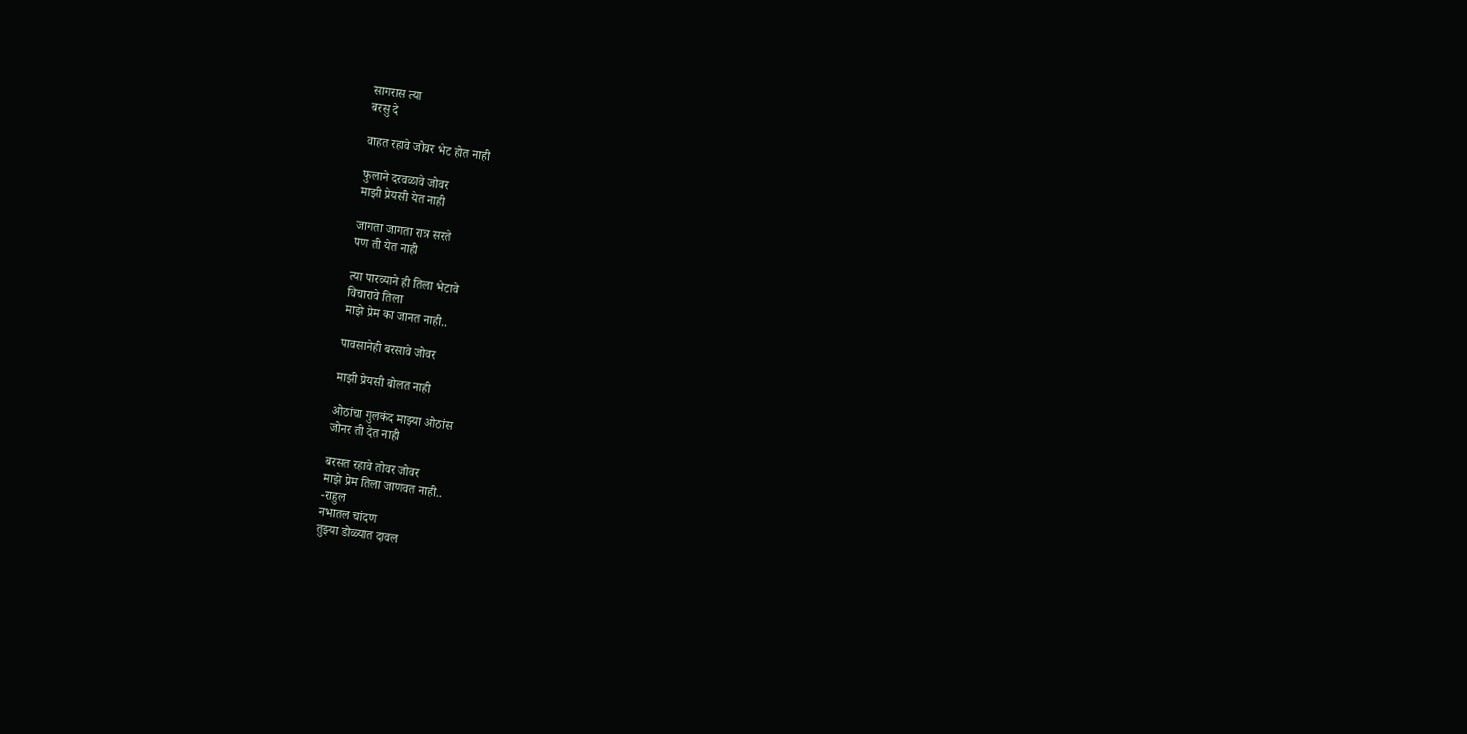सागरास त्या
बरसु दे

वाहत रहावे जोवर भेट होत नाही

फुलाने दरवळावे जोवर
माझी प्रेयसी येत नाही

जागता जागता रात्र सरते
पण ती येत नाही

त्या पारव्याने ही तिला भेटावे
विचारावे तिला
माझे प्रेम का जानत नाही..

पावसानेही बरसावे जोवर

माझी प्रेयसी बोलत नाही

ओठांचा गुलकंद माझ्या ओठांस
जोनर ती देत नाही

बरसत रहावे तोवर जोवर
माझे प्रेम तिला जाणवत नाही..
-राहुल
नभातल चांदण
तुझ्या डोळ्यात दावल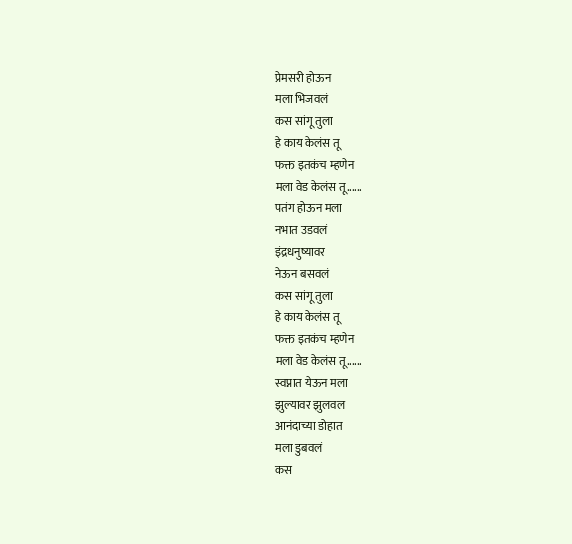प्रेमसरी होऊन
मला भिजवलं
कस सांगू तुला
हे काय केलंस तू
फक्त इतकंच म्हणेन
मला वेड केलंस तू......
पतंग होऊन मला
नभात उडवलं
इंद्रधनुष्यावर
नेऊन बसवलं
कस सांगू तुला
हे काय केलंस तू
फक्त इतकंच म्हणेन
मला वेड केलंस तू......
स्वप्नात येऊन मला
झुल्यावर झुलवल
आनंदाच्या डोहात
मला डुबवलं
कस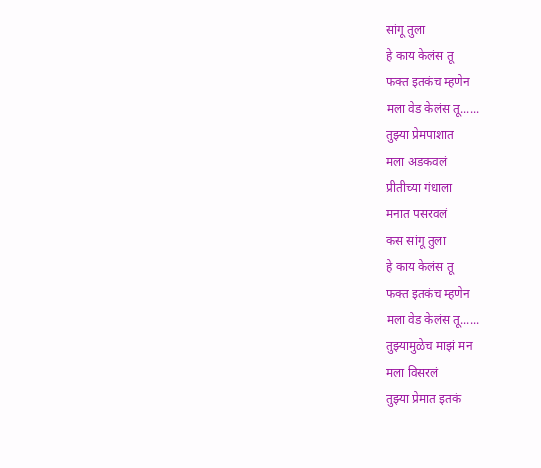सांगू तुला
हे काय केलंस तू
फक्त इतकंच म्हणेन
मला वेड केलंस तू......
तुझ्या प्रेमपाशात
मला अडकवलं
प्रीतीच्या गंधाला
मनात पसरवलं
कस सांगू तुला
हे काय केलंस तू
फक्त इतकंच म्हणेन
मला वेड केलंस तू......
तुझ्यामुळेच माझं मन
मला विसरलं
तुझ्या प्रेमात इतकं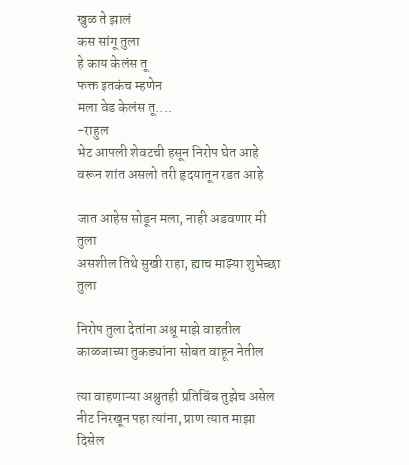खुळ ते झालं
कस सांगू तुला
हे काय केलंस तू
फक्त इतकंच म्हणेन
मला वेड केलंस तू....
-राहुल
भेट आपली शेवटची हसून निरोप घेत आहे
वरून शांत असलो तरी हृदयातून रडत आहे

जात आहेस सोडून मला, नाही अडवणार मी तुला
असशील तिथे सुखी राहा, ह्याच माझ्या शुभेच्छा तुला

निरोप तुला देतांना अश्रू माझे वाहतील
काळजाच्या तुकड्यांना सोबत वाहून नेतील

त्या वाहणाऱ्या अश्रुतही प्रतिबिंब तुझेच असेल
नीट निरखून पहा त्यांना, प्राण त्यात माझा दिसेल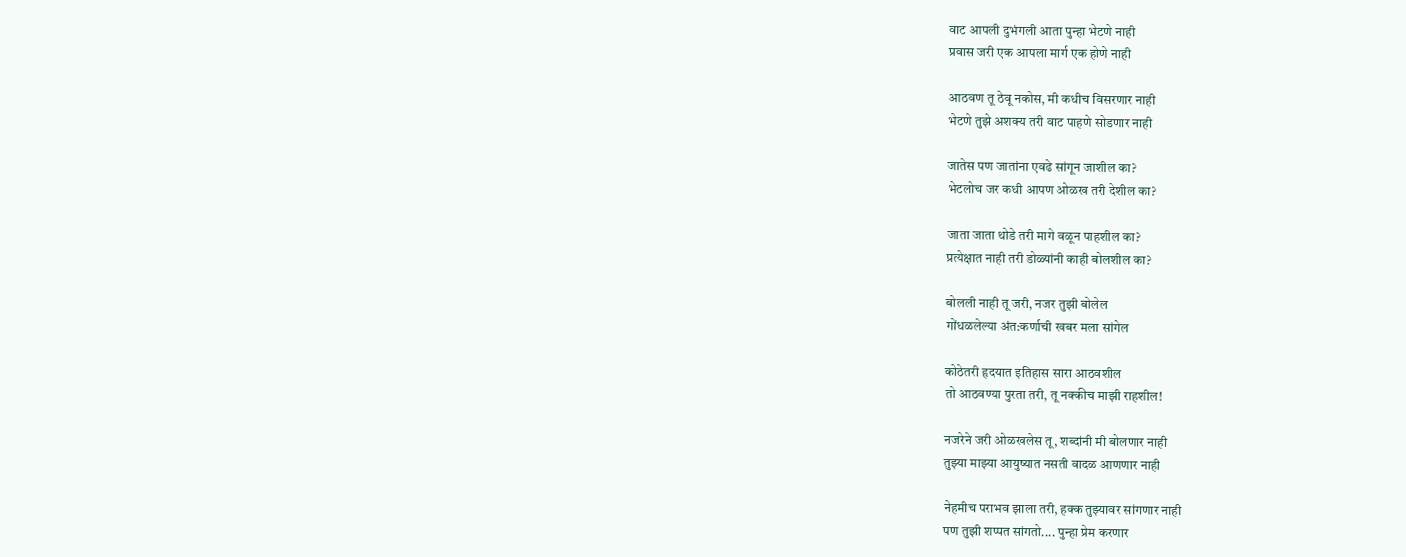वाट आपली दुभंगली आता पुन्हा भेटणे नाही
प्रवास जरी एक आपला मार्ग एक होणे नाही

आठवण तू ठेवू नकोस, मी कधीच विसरणार नाही
भेटणे तुझे अशक्य तरी वाट पाहणे सोडणार नाही

जातेस पण जातांना एवढे सांगून जाशील का?
भेटलोच जर कधी आपण ओळख तरी देशील का?

जाता जाता थोडे तरी मागे वळून पाहशील का?
प्रत्येक्षात नाही तरी डोळ्यांनी काही बोलशील का?

बोलली नाही तू जरी, नजर तुझी बोलेल
गोंधळलेल्या अंत:कर्णाची खबर मला सांगेल

कोठेतरी हृदयात इतिहास सारा आठवशील
तो आठवण्या पुरता तरी, तू नक्कीच माझी राहशील!

नजरेने जरी ओळखलेस तू, शब्दांनी मी बोलणार नाही
तुझ्या माझ्या आयुष्यात नसती वादळ आणणार नाही

नेहमीच पराभव झाला तरी, हक्क तुझ्यावर सांगणार नाही
पण तुझी शप्पत सांगतो.... पुन्हा प्रेम करणार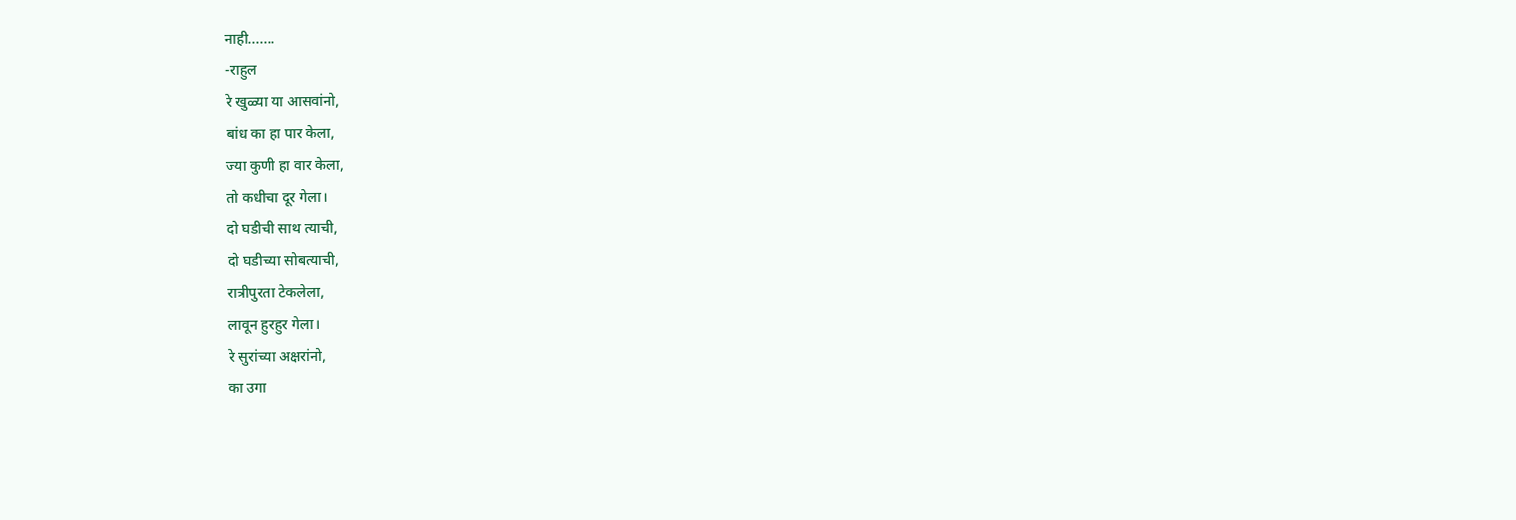नाही.......
-राहुल
रे खुळ्या या आसवांनो,
बांध का हा पार केला,
ज्या कुणी हा वार केला,
तो कधीचा दूर गेला।
दो घडीची साथ त्याची,
दो घडीच्या सोबत्याची,
रात्रीपुरता टेकलेला,
लावून हुरहुर गेला।
रे सुरांच्या अक्षरांनो,
का उगा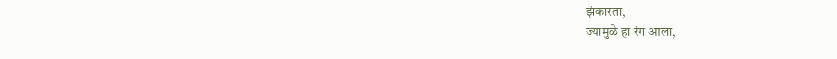झंकारता,
ज्यामुळे हा रंग आला,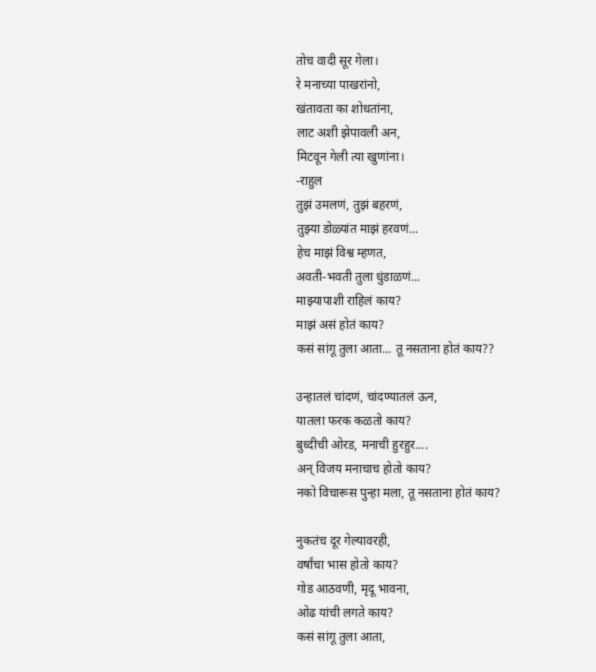तोच वादी सूर गेला।
रे मनाच्या पाखरांनो,
खंतावता का शोधतांना,
लाट अशी झेपावली अन,
मिटवून गेली त्या खुणांना।
-राहुल
तुझं उमलणं, तुझं बहरणं,
तुझ्या डोळ्यांत माझं हरवणं...
हेच माझं विश्व म्हणत,
अवती-भवती तुला धुंडाळणं...
माझ्यापाशी राहिलं काय?
माझं असं होतं काय?
कसं सांगू तुला आता... तू नसताना होतं काय??

उन्हातलं चांदणं, चांदण्यातलं ऊन,
यातला फरक कळतो काय?
बुध्दीची ओरड, मनाची हुरहुर....
अन् विजय मनाचाच होतो काय?
नको विचारूस पुन्हा मला, तू नसताना होतं काय?

नुकतंच दूर गेल्यावरही,
वर्षांचा भास होतो काय?
गोड आठवणी, मृदू भावना,
ओढ यांची लगते काय?
कसं सांगू तुला आता,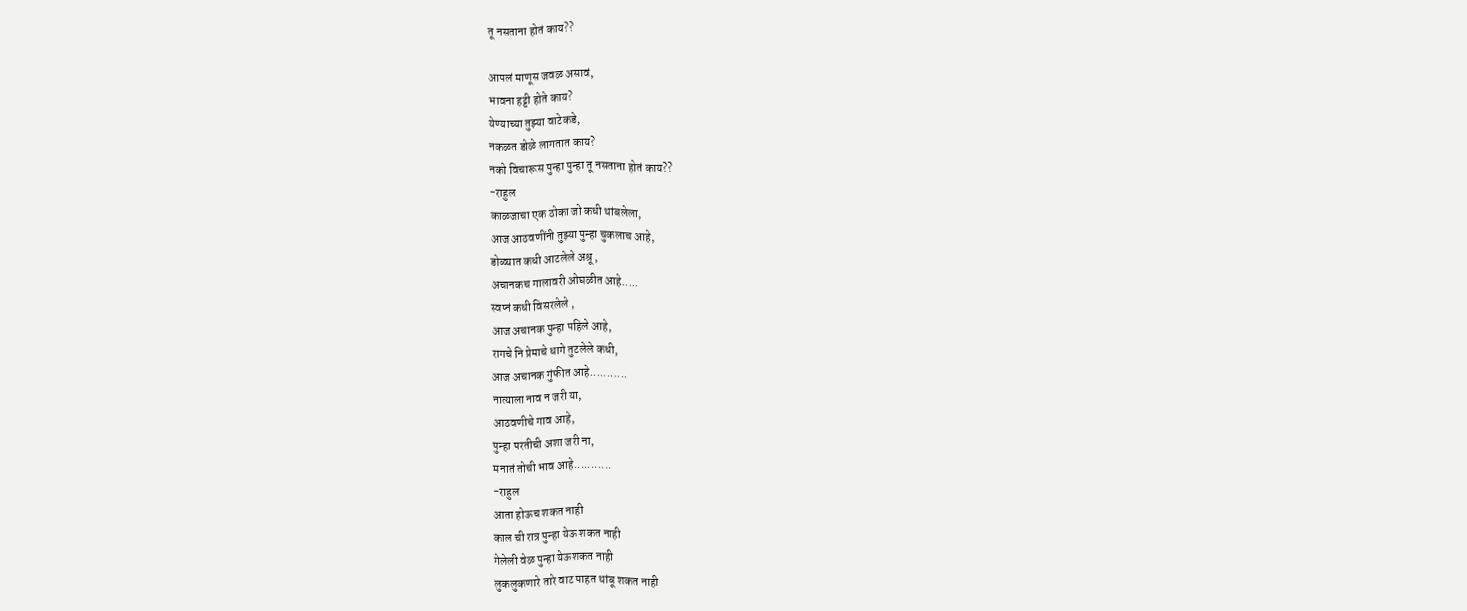तू नसताना होतं काय??

आपलं माणूस जवळ असावं,
भावना हट्टी होते काय?
येण्याच्या तुझ्या वाटेकडे,
नकळत डोळे लागतात काय?
नको विचारूस पुन्हा पुन्हा तू नसताना होतं काय??
-राहुल
काळजाचा एक ठोका जो कधी थांबलेला,
आज आठवणींनी तुझ्या पुन्हा चुकलाच आहे,
डोळ्यात कधी आटलेले अश्रू ,
अचानकच गालावरी ओघळीत आहे.....
स्वप्नं कधी विसरलेले ,
आज अचानक पुन्हा पहिले आहे,
रागचे नि प्रेमाचे धागे तुटलेले कधी,
आज अचानक गुंफीत आहे...........
नात्याला नाव न जरी या,
आठवणीचे गाव आहे,
पुन्हा परतीची अशा जरी ना,
मनातं तोची भाव आहे...........
-राहुल
आता होऊच शकत नाही
काल ची रात्र पुन्हा येऊ शकत नाही
गेलेली वेळ पुन्हा येऊशकत नाही
लुकलुकणारे तारे वाट पाहत थांबू शकत नाही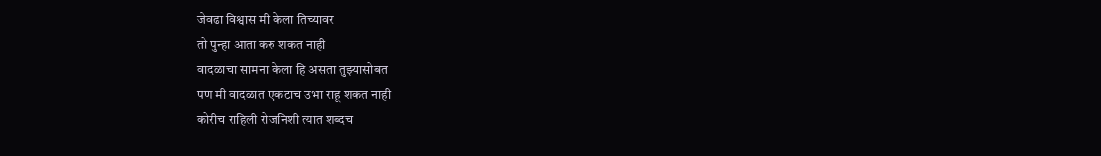जेवढा विश्वास मी केला तिच्यावर
तो पुन्हा आता करु शकत नाही
वादळाचा सामना केला हि असता तुझ्यासोबत
पण मी वादळात एकटाच उभा राहू शकत नाही
कोरीच राहिली रोजनिशी त्यात शब्दच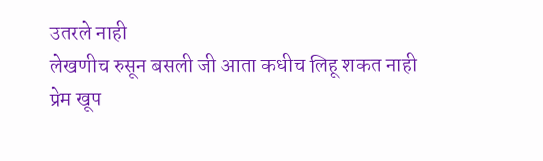उतरले नाही
लेखणीच रुसून बसली जी आता कधीच लिहू शकत नाही
प्रेम खूप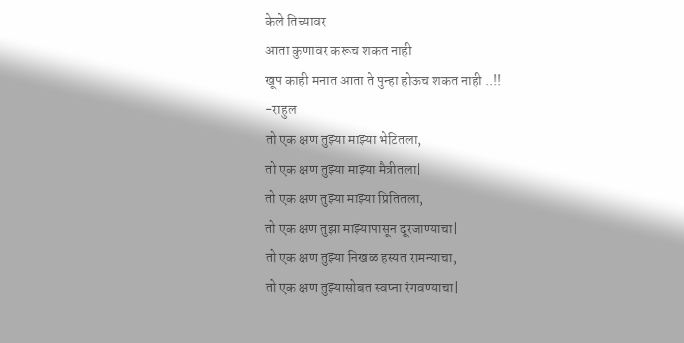केले तिच्यावर
आता कुणावर करूच शकत नाही
खूप काही मनात आता ते पुन्हा होऊच शकत नाही ..!!
-राहुल
तो एक क्षण तुझ्या माझ्या भेटितला,
तो एक क्षण तुझ्या माझ्या मैत्रीतला|
तो एक क्षण तुझ्या माझ्या प्रितितला,
तो एक क्षण तुझा माझ्यापासून दूरजाण्याचा|
तो एक क्षण तुझ्या निखळ हस्यत रामन्याचा,
तो एक क्षण तुझ्यासोबत स्वप्ना रंगवण्याचा|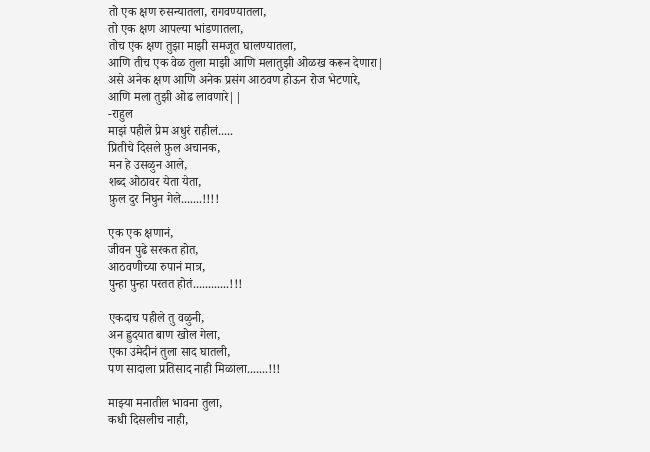तो एक क्षण रुसन्यातला, रागवण्यातला,
तो एक क्षण आपल्या भांडणातला,
तोच एक क्षण तुझा माझी समजूत घालण्यातला,
आणि तीच एक वेळ तुला माझी आणि मलातुझी ओळख करून देणारा|
असे अनेक क्षण आणि अनेक प्रसंग आठवण होऊन रोज भेटणारे,
आणि मला तुझी ओढ लावणारे||
-राहुल
माझं पहीले प्रेम अधुरं राहीलं.....
प्रितीचे दिसले फ़ुल अचानक,
मन हे उसळुन आले,
शब्द ओठावर येता येता,
फ़ुल दुर निघुन गेले.......!!!!

एक एक क्षणानं,
जीवन पुढे सरकत होत,
आठवणीच्या रुपानं मात्र,
पुन्हा पुन्हा परतत होतं............!!!

एकदाच पहीले तु वळुनी,
अन ह्रुदयात बाण खोल गेला,
एका उमेदीनं तुला साद घातली,
पण सादाला प्रतिसाद नाही मिळाला.......!!!

माझ्या मनातील भावना तुला,
कधी दिसलीच नाही,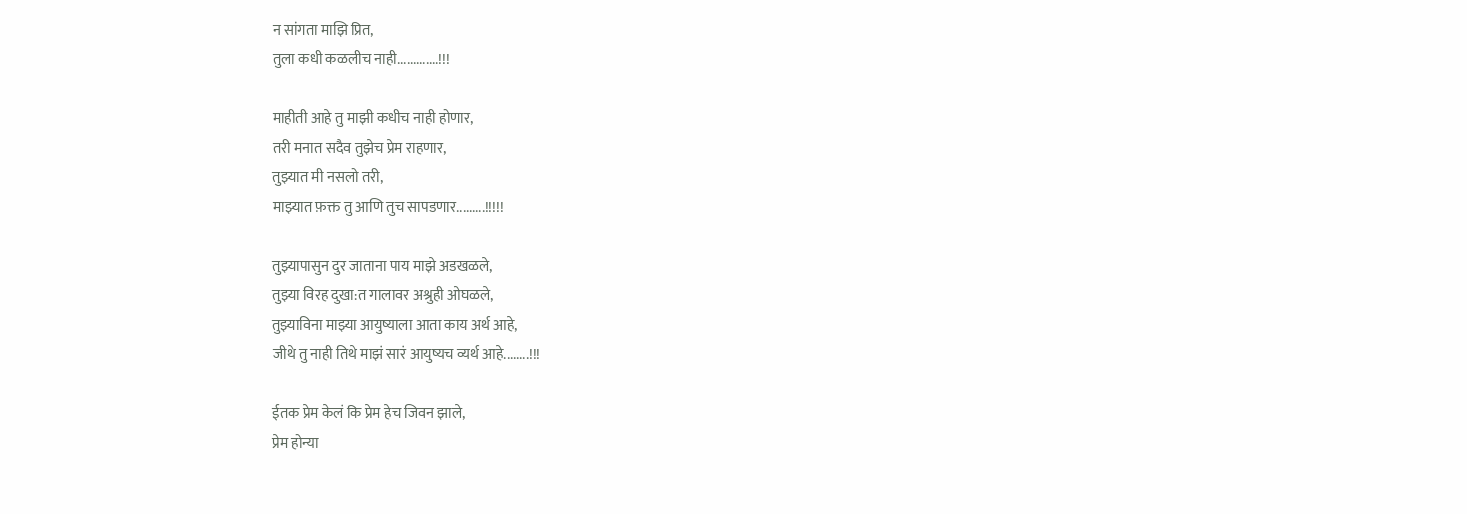न सांगता माझि प्रित,
तुला कधी कळलीच नाही.............!!!

माहीती आहे तु माझी कधीच नाही होणार,
तरी मनात सदैव तुझेच प्रेम राहणार,
तुझ्यात मी नसलो तरी,
माझ्यात फ़क्त तु आणि तुच सापडणार.........!!!!!

तुझ्यापासुन दुर जाताना पाय माझे अडखळले,
तुझ्या विरह दुखा:त गालावर अश्रुही ओघळले,
तुझ्याविना माझ्या आयुष्याला आता काय अर्थ आहे,
जीथे तु नाही तिथे माझं सारं आयुष्यच व्यर्थ आहे........!!!

ईतक प्रेम केलं कि प्रेम हेच जिवन झाले,
प्रेम होन्या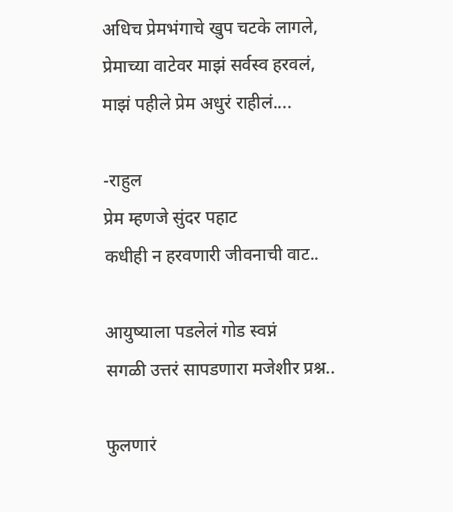अधिच प्रेमभंगाचे खुप चटके लागले,
प्रेमाच्या वाटेवर माझं सर्वस्व हरवलं,
माझं पहीले प्रेम अधुरं राहीलं....

-राहुल
प्रेम म्हणजे सुंदर पहाट
कधीही न हरवणारी जीवनाची वाट..

आयुष्याला पडलेलं गोड स्वप्नं
सगळी उत्तरं सापडणारा मजेशीर प्रश्न..

फुलणारं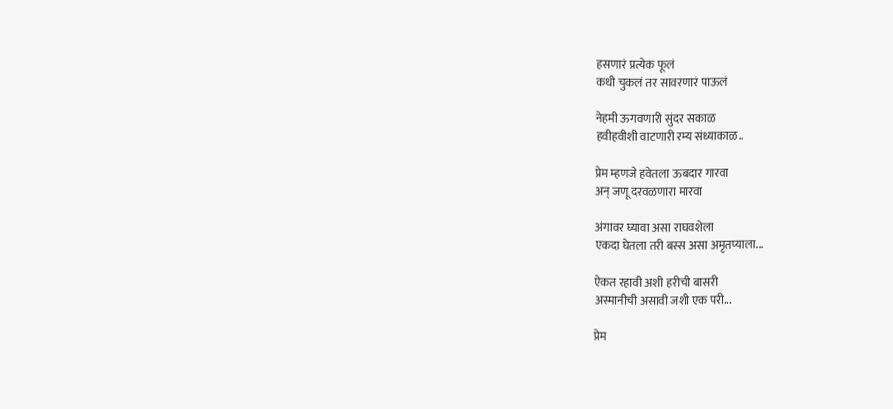हसणारं प्रत्येक फूलं
कधी चुकलं तर सावरणारं पाऊलं

नेहमी ऊगवणारी सुंदर सकाळ
हवीहवीशी वाटणारी रम्य संध्याकाळ..

प्रेम म्हणजे हवेतला ऊबदार गारवा
अन् जणू दरवळणारा मारवा

अंगावर घ्यावा असा राघवशेला
एकदा घेतला तरी बस्स असा अमृतप्याला...

ऐकत रहावी अशी हरीची बासरी
अस्मानीची असावी जशी एक परी...

प्रेम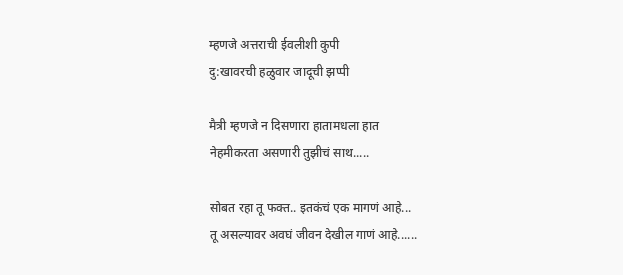म्हणजे अत्तराची ईवलीशी कुपी
दु:खावरची हळुवार जादूची झप्पी

मैत्री म्हणजे न दिसणारा हातामधला हात
नेहमीकरता असणारी तुझीचं साथ.....

सोबत रहा तू फक्त.. इतकंचं एक मागणं आहे...
तू असल्यावर अवघं जीवन देखील गाणं आहे......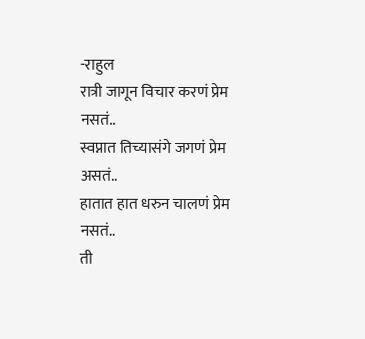-राहुल
रात्री जागून विचार करणं प्रेम
नसतं..
स्वप्नात तिच्यासंगे जगणं प्रेम
असतं..
हातात हात धरुन चालणं प्रेम
नसतं..
ती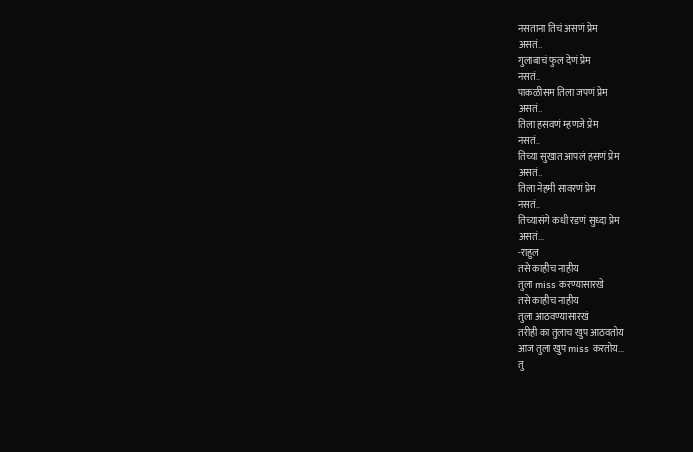नसताना तिचं असणं प्रेम
असतं..
गुलाबाचं फुल देणं प्रेम
नसतं..
पाकळीसम तिला जपणं प्रेम
असतं..
तिला हसवणं म्हणजे प्रेम
नसतं..
तिच्या सुखात आपलं हसणं प्रेम
असतं..
तिला नेहमी सावरणं प्रेम
नसतं..
तिच्यासंगे कधी रडणं सुध्दा प्रेम
असतं...
-राहुल
तसे काहीच नाहीय
तुला miss करण्यासारखे
तसे काहीच नाहीय
तुला आठवण्यासारखं
तरीही का तुलाच खुप आठवतोय
आज तुला खुप miss करतोय...
तु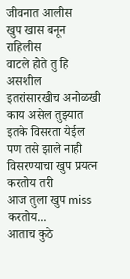जीवनात आलीस
खुप खास बनून राहिलीस
वाटले होते तु हि असशील
इतरांसारखीच अनोळखी
काय असेल तुझ्यात इतके विसरता येईल
पण तसे झाले नाही
विसरण्याचा खुप प्रयत्न करतोय तरी
आज तुला खुप miss करतोय...
आताच कुठे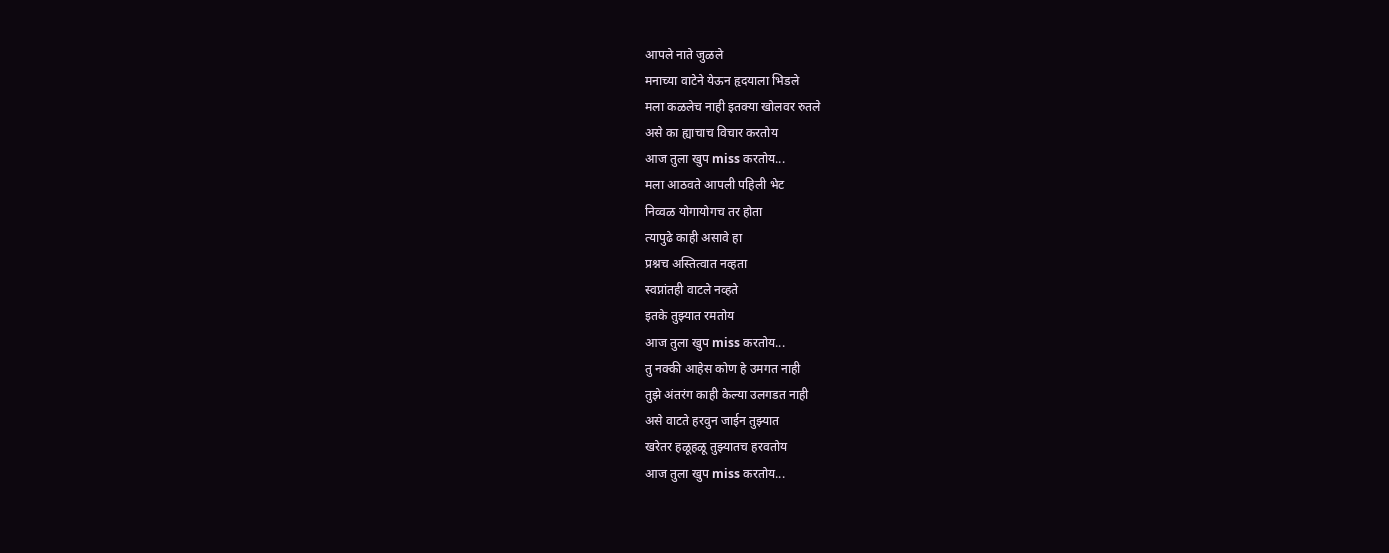आपले नाते जुळले
मनाच्या वाटेने येऊन हृदयाला भिडले
मला कळलेच नाही इतक्या खोलवर रुतले
असे का ह्याचाच विचार करतोय
आज तुला खुप miss करतोय...
मला आठवते आपली पहिली भेट
निव्वळ योगायोगच तर होता
त्यापुढे काही असावे हा
प्रश्नच अस्तित्वात नव्हता
स्वप्नांतही वाटले नव्हते
इतके तुझ्यात रमतोय
आज तुला खुप miss करतोय...
तु नक्की आहेस कोण हे उमगत नाही
तुझे अंतरंग काही केल्या उलगडत नाही
असे वाटते हरवुन जाईन तुझ्यात
खरेतर हळूहळू तुझ्यातच हरवतोय
आज तुला खुप miss करतोय...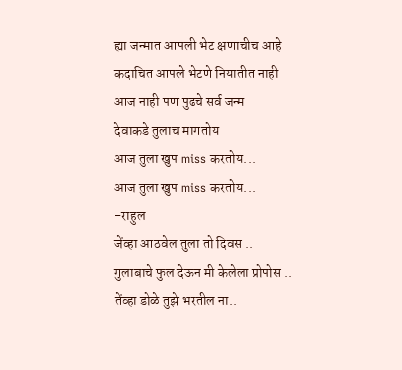ह्या जन्मात आपली भेट क्षणाचीच आहे
कदाचित आपले भेटणे नियातीत नाही
आज नाही पण पुढचे सर्व जन्म
देवाकडे तुलाच मागतोय
आज तुला खुप miss करतोय...
आज तुला खुप miss करतोय...
-राहुल
जेंव्हा आठवेल तुला तो दिवस ..
गुलाबाचे फुल देऊन मी केलेला प्रोपोस ..
तेंव्हा डोळे तुझे भरतील ना..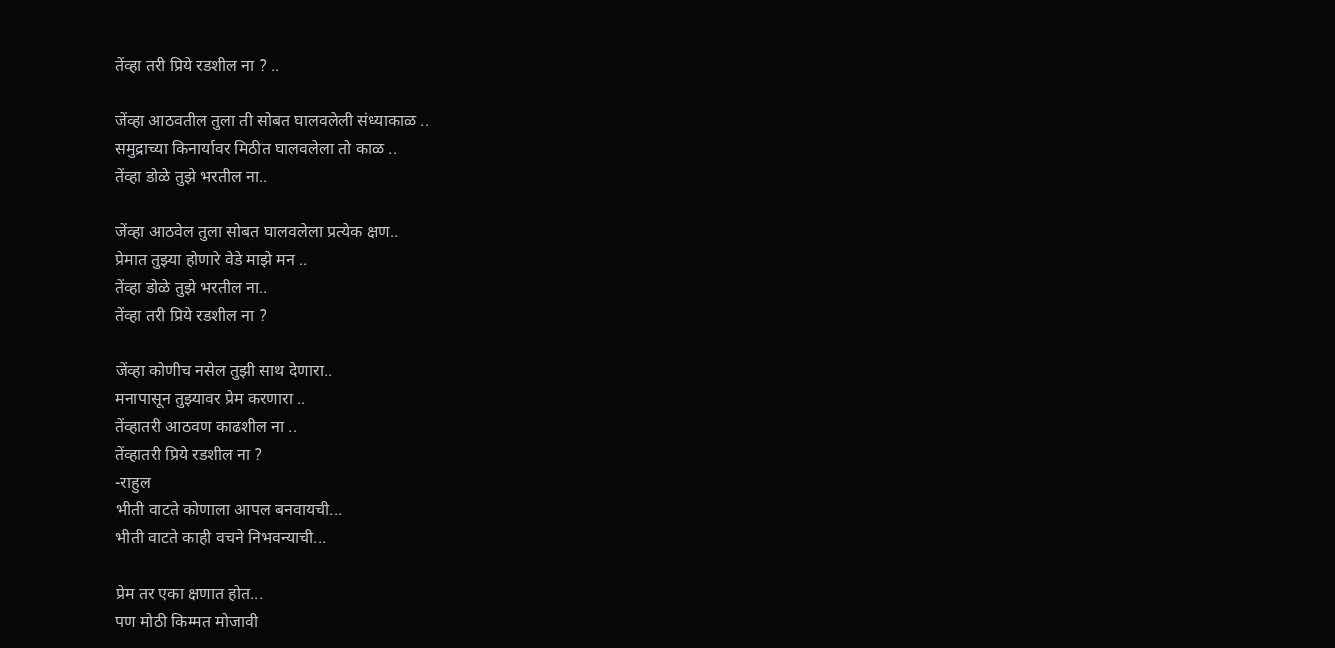तेंव्हा तरी प्रिये रडशील ना ? ..

जेंव्हा आठवतील तुला ती सोबत घालवलेली संध्याकाळ ..
समुद्राच्या किनार्यावर मिठीत घालवलेला तो काळ ..
तेंव्हा डोळे तुझे भरतील ना..

जेंव्हा आठवेल तुला सोबत घालवलेला प्रत्येक क्षण..
प्रेमात तुझ्या होणारे वेडे माझे मन ..
तेंव्हा डोळे तुझे भरतील ना..
तेंव्हा तरी प्रिये रडशील ना ?

जेंव्हा कोणीच नसेल तुझी साथ देणारा..
मनापासून तुझ्यावर प्रेम करणारा ..
तेंव्हातरी आठवण काढशील ना ..
तेंव्हातरी प्रिये रडशील ना ?
-राहुल
भीती वाटते कोणाला आपल बनवायची...
भीती वाटते काही वचने निभवन्याची...

प्रेम तर एका क्षणात होत...
पण मोठी किम्मत मोजावी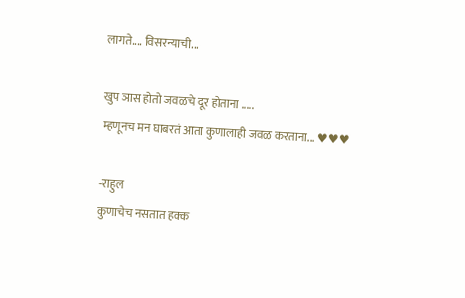लागते.... विसरन्याची...

खुप ञास होतो जवळचे दूर होताना .....
म्हणूनच मन घाबरतं आता कुणालाही जवळ करताना... ♥♥♥

-राहुल
कुणाचेच नसतात हक्क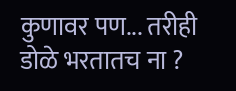कुणावर पण... तरीही डोळे भरतातच ना ?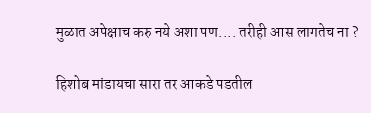मुळात अपेक्षाच करु नये अशा पण.... तरीही आस लागतेच ना ?

हिशोब मांडायचा सारा तर आकडे पडतील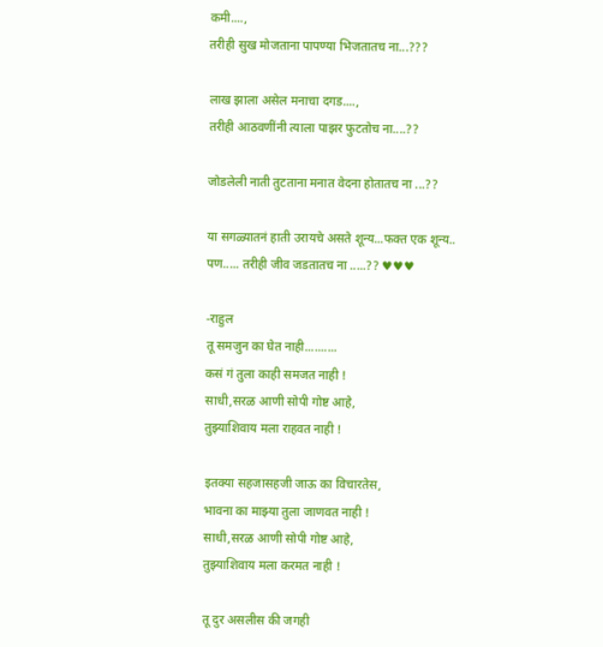कमी....,
तरीही सुख मोजताना पापण्या भिजतातच ना...???

लाख झाला असेल मनाचा दगड....,
तरीही आठवणींनी त्याला पाझर फुटतोच ना....??

जोडलेली नाती तुटताना मनात वेदना होतातच ना ...??

या सगळ्यातनं हाती उरायचे असते शून्य...फक्त एक शून्य..
पण..... तरीही जीव जडतातच ना .....?? ♥♥♥

-राहुल
तू समजुन का घेत नाही..........
कसं गं तुला काही समजत नाही !
साधी,सरळ आणी सोपी गोष्ट आहे,
तुझ्याशिवाय मला राहवत नाही !

इतक्या सहजासहजी जाऊ का विचारतेस,
भावना का माझ्या तुला जाणवत नाही !
साधी,सरळ आणी सोपी गोष्ट आहे,
तुझ्याशिवाय मला करमत नाही !

तू दुर असलीस की जगही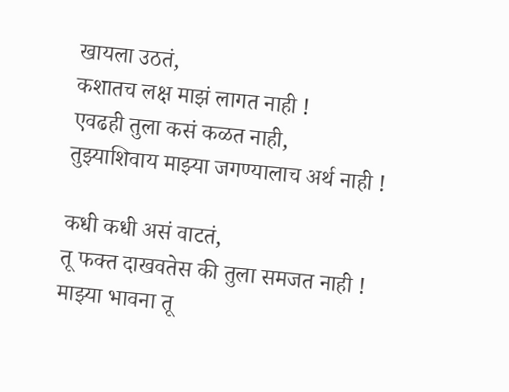खायला उठतं,
कशातच लक्ष माझं लागत नाही !
एवढही तुला कसं कळत नाही,
तुझ्याशिवाय माझ्या जगण्यालाच अर्थ नाही !

कधी कधी असं वाटतं,
तू फक्त दाखवतेस की तुला समजत नाही !
माझ्या भावना तू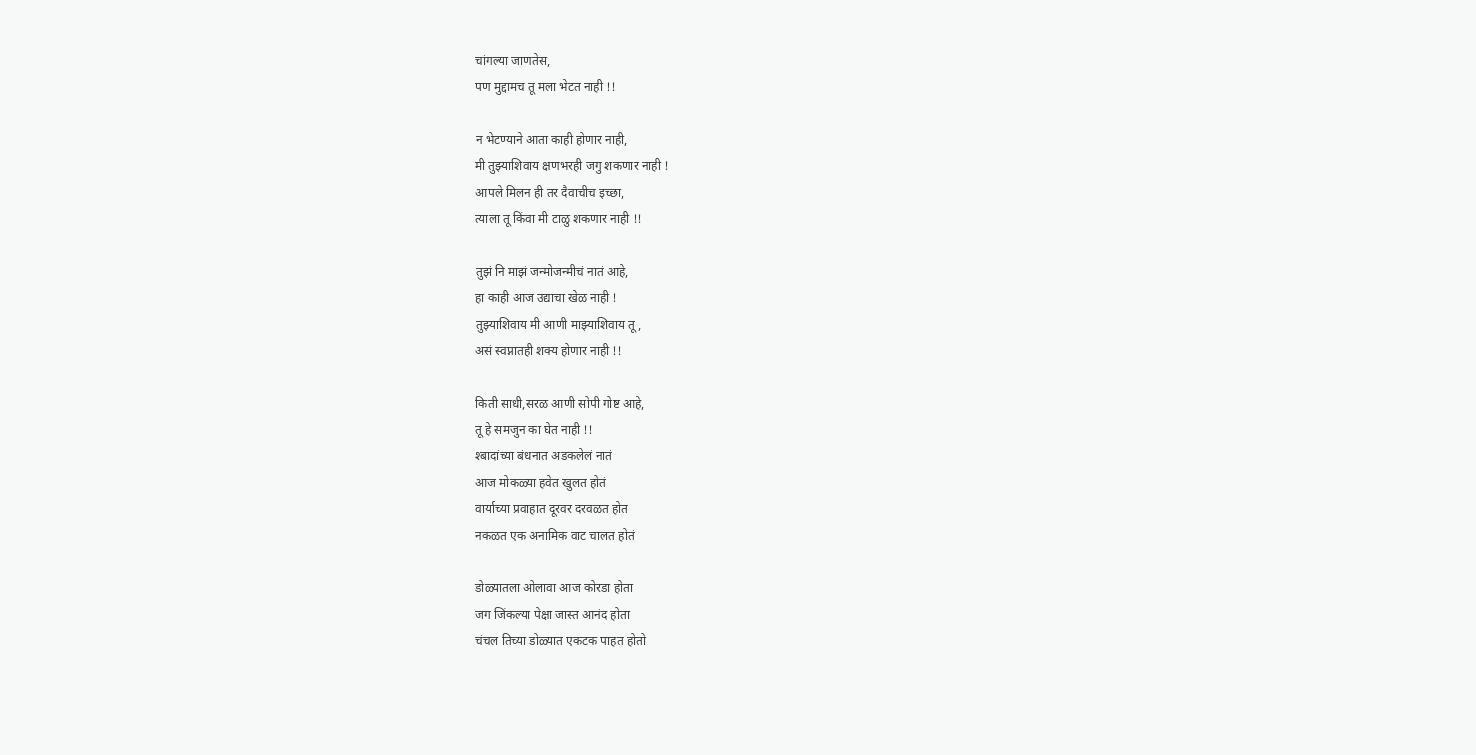चांगल्या जाणतेस,
पण मुद्दामच तू मला भेटत नाही !!

न भेटण्याने आता काही होणार नाही,
मी तुझ्याशिवाय क्षणभरही जगु शकणार नाही !
आपले मिलन ही तर दैवाचीच इच्छा,
त्याला तू किंवा मी टाळु शकणार नाही !!

तुझं नि माझं जन्मोजन्मीचं नातं आहे,
हा काही आज उद्याचा खेळ नाही !
तुझ्याशिवाय मी आणी माझ्याशिवाय तू,
असं स्वप्नातही शक्य होणार नाही !!

किती साधी,सरळ आणी सोपी गोष्ट आहे,
तू हे समजुन का घेत नाही !!
श्बादांच्या बंधनात अडकलेलं नातं
आज मोकळ्या हवेत खुलत होतं
वार्याच्या प्रवाहात दूरवर दरवळत होत
नकळत एक अनामिक वाट चालत होतं

डोळ्यातला ओलावा आज कोरडा होता
जग जिंकल्या पेक्षा जास्त आनंद होता
चंचल तिच्या डोळ्यात एकटक पाहत होतो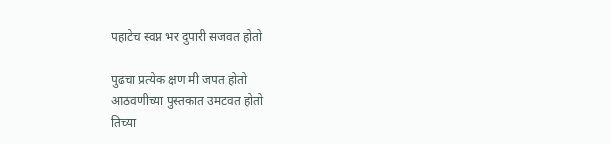पहाटेच स्वप्न भर दुपारी सजवत होतो

पुढचा प्रत्येक क्षण मी जपत होतो
आठवणीच्या पुस्तकात उमटवत होतो
तिच्या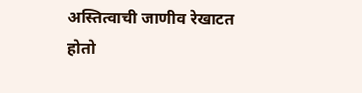अस्तित्वाची जाणीव रेखाटत होतो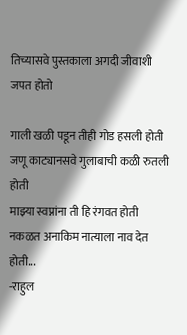तिच्यासवे पुस्तकाला अगदी जीवाशी जपत होतो

गाली खळी पडून तीही गोड हसली होती
जणू काट्यानसवे गुलाबाची कळी रुतली होती
माझ्या स्वप्नांना ती हि रंगवत होती
नकळत अनाकिम नात्याला नाव देत होती...
-राहुल